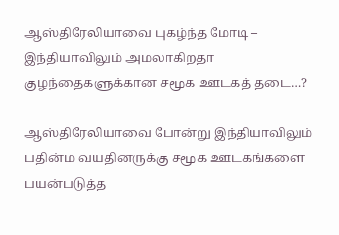ஆஸ்திரேலியாவை புகழ்ந்த மோடி – இந்தியாவிலும் அமலாகிறதா குழந்தைகளுக்கான சமூக ஊடகத் தடை…?

ஆஸ்திரேலியாவை போன்று இந்தியாவிலும் பதின்ம வயதினருக்கு சமூக ஊடகங்களை பயன்படுத்த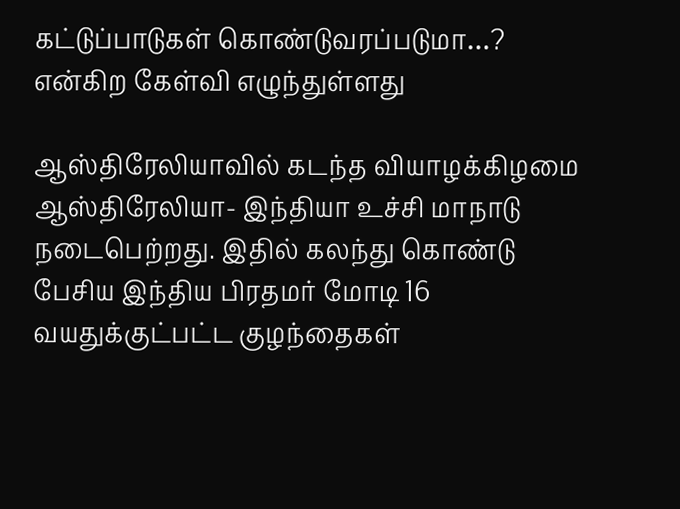கட்டுப்பாடுகள் கொண்டுவரப்படுமா…? என்கிற கேள்வி எழுந்துள்ளது

ஆஸ்திரேலியாவில் கடந்த வியாழக்கிழமை ஆஸ்திரேலியா- இந்தியா உச்சி மாநாடு நடைபெற்றது. இதில் கலந்து கொண்டு பேசிய இந்திய பிரதமர் மோடி 16 வயதுக்குட்பட்ட குழந்தைகள்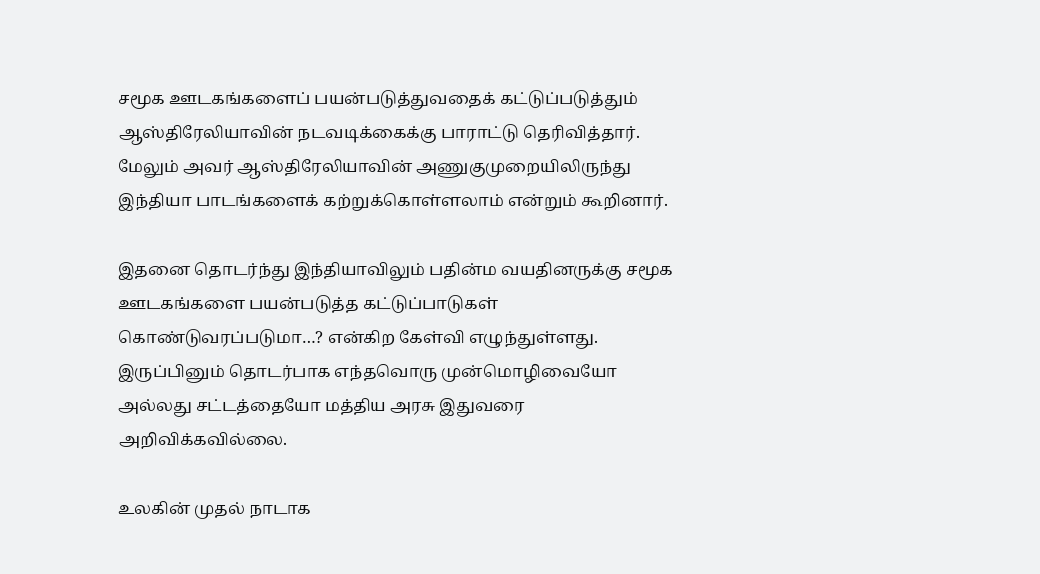சமூக ஊடகங்களைப் பயன்படுத்துவதைக் கட்டுப்படுத்தும் ஆஸ்திரேலியாவின் நடவடிக்கைக்கு பாராட்டு தெரிவித்தார். மேலும் அவர் ஆஸ்திரேலியாவின் அணுகுமுறையிலிருந்து இந்தியா பாடங்களைக் கற்றுக்கொள்ளலாம் என்றும் கூறினார்.

இதனை தொடர்ந்து இந்தியாவிலும் பதின்ம வயதினருக்கு சமூக ஊடகங்களை பயன்படுத்த கட்டுப்பாடுகள் கொண்டுவரப்படுமா…? என்கிற கேள்வி எழுந்துள்ளது. இருப்பினும் தொடர்பாக எந்தவொரு முன்மொழிவையோ அல்லது சட்டத்தையோ மத்திய அரசு இதுவரை அறிவிக்கவில்லை.

உலகின் முதல் நாடாக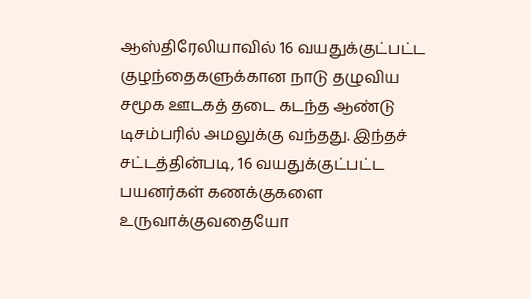ஆஸ்திரேலியாவில் 16 வயதுக்குட்பட்ட குழந்தைகளுக்கான நாடு தழுவிய சமூக ஊடகத் தடை கடந்த ஆண்டு டிசம்பரில் அமலுக்கு வந்தது. இந்தச் சட்டத்தின்படி, 16 வயதுக்குட்பட்ட பயனர்கள் கணக்குகளை உருவாக்குவதையோ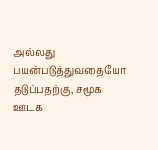அல்லது பயன்படுத்துவதையோ தடுப்பதற்கு, சமூக ஊடக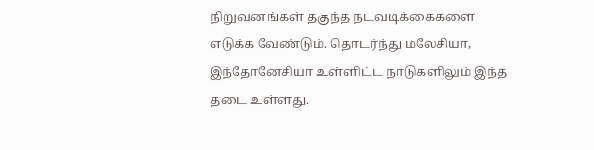நிறுவனங்கள் தகுந்த நடவடிக்கைகளை எடுக்க வேண்டும். தொடர்ந்து மலேசியா, இந்தோனேசியா உள்ளிட்ட நாடுகளிலும் இந்த தடை உள்ளது.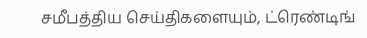சமீபத்திய செய்திகளையும், ட்ரெண்டிங்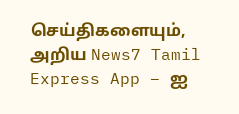செய்திகளையும், அறிய News7 Tamil Express App – ஐ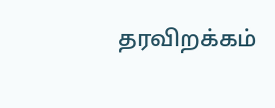தரவிறக்கம்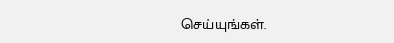செய்யுங்கள்.